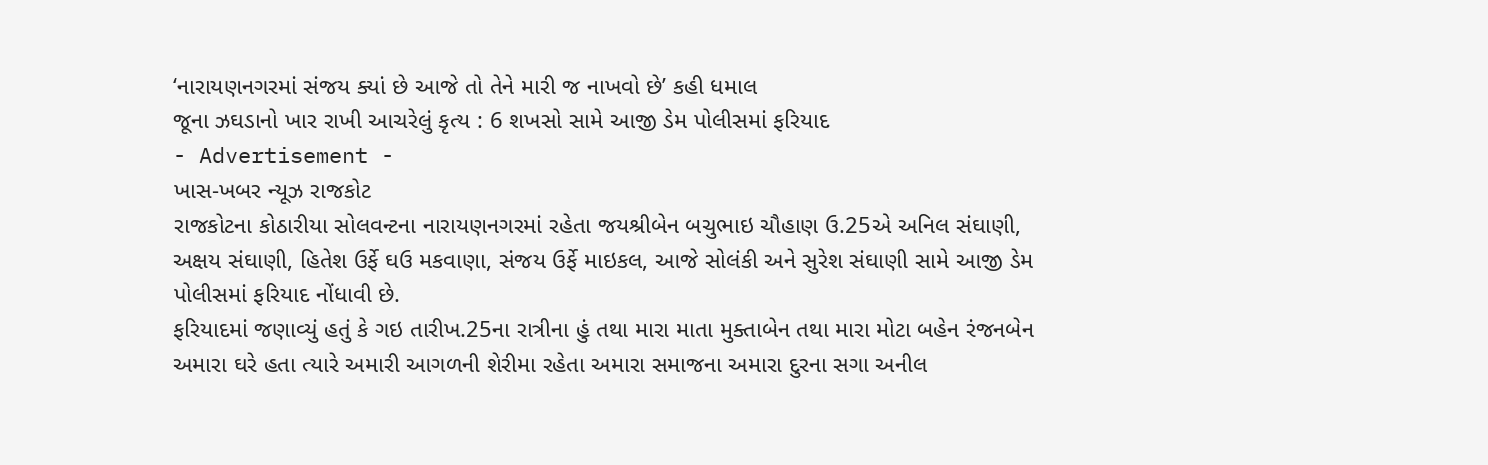‘નારાયણનગરમાં સંજય ક્યાં છે આજે તો તેને મારી જ નાખવો છે’ કહી ધમાલ
જૂના ઝઘડાનો ખાર રાખી આચરેલું કૃત્ય : 6 શખસો સામે આજી ડેમ પોલીસમાં ફરિયાદ
- Advertisement -
ખાસ-ખબર ન્યૂઝ રાજકોટ
રાજકોટના કોઠારીયા સોલવન્ટના નારાયણનગરમાં રહેતા જયશ્રીબેન બચુભાઇ ચૌહાણ ઉ.25એ અનિલ સંઘાણી, અક્ષય સંઘાણી, હિતેશ ઉર્ફે ઘઉ મકવાણા, સંજય ઉર્ફે માઇકલ, આજે સોલંકી અને સુરેશ સંઘાણી સામે આજી ડેમ પોલીસમાં ફરિયાદ નોંધાવી છે.
ફરિયાદમાં જણાવ્યું હતું કે ગઇ તારીખ.25ના રાત્રીના હું તથા મારા માતા મુક્તાબેન તથા મારા મોટા બહેન રંજનબેન અમારા ઘરે હતા ત્યારે અમારી આગળની શેરીમા રહેતા અમારા સમાજના અમારા દુરના સગા અનીલ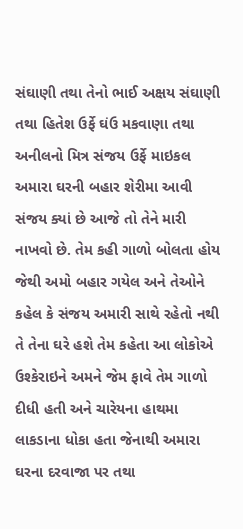સંઘાણી તથા તેનો ભાઈ અક્ષય સંઘાણી તથા હિતેશ ઉર્ફે ઘંઉ મકવાણા તથા અનીલનો મિત્ર સંજય ઉર્ફે માઇકલ અમારા ઘરની બહાર શેરીમા આવી સંજય ક્યાં છે આજે તો તેને મારી નાખવો છે. તેમ કહી ગાળો બોલતા હોય જેથી અમો બહાર ગયેલ અને તેઓને કહેલ કે સંજય અમારી સાથે રહેતો નથી તે તેના ઘરે હશે તેમ કહેતા આ લોકોએ ઉશ્કેરાઇને અમને જેમ ફાવે તેમ ગાળો દીધી હતી અને ચારેયના હાથમા લાકડાના ધોકા હતા જેનાથી અમારા ઘરના દરવાજા પર તથા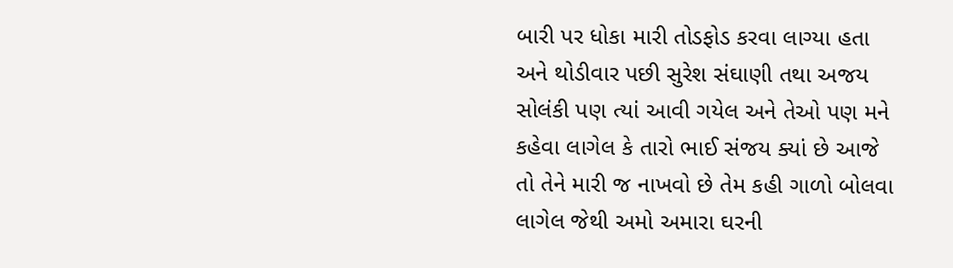બારી પર ધોકા મારી તોડફોડ કરવા લાગ્યા હતા અને થોડીવાર પછી સુરેશ સંઘાણી તથા અજય સોલંકી પણ ત્યાં આવી ગયેલ અને તેઓ પણ મને કહેવા લાગેલ કે તારો ભાઈ સંજય ક્યાં છે આજે તો તેને મારી જ નાખવો છે તેમ કહી ગાળો બોલવા લાગેલ જેથી અમો અમારા ઘરની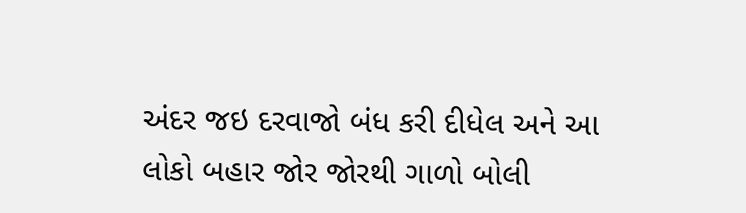અંદર જઇ દરવાજો બંધ કરી દીધેલ અને આ લોકો બહાર જોર જોરથી ગાળો બોલી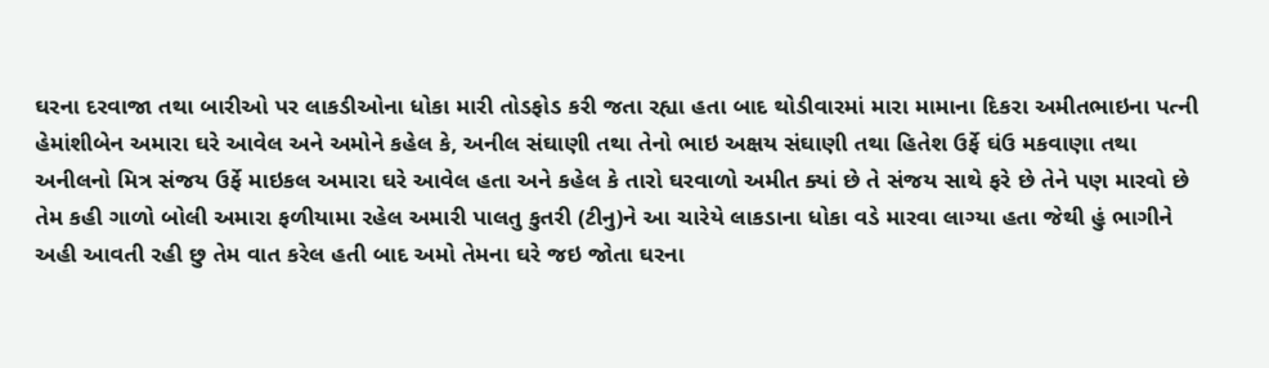ઘરના દરવાજા તથા બારીઓ પર લાકડીઓના ધોકા મારી તોડફોડ કરી જતા રહ્યા હતા બાદ થોડીવારમાં મારા મામાના દિકરા અમીતભાઇના પત્ની હેમાંશીબેન અમારા ઘરે આવેલ અને અમોને કહેલ કે, અનીલ સંઘાણી તથા તેનો ભાઇ અક્ષય સંઘાણી તથા હિતેશ ઉર્ફે ઘંઉ મકવાણા તથા અનીલનો મિત્ર સંજય ઉર્ફે માઇકલ અમારા ઘરે આવેલ હતા અને કહેલ કે તારો ઘરવાળો અમીત ક્યાં છે તે સંજય સાથે ફરે છે તેને પણ મારવો છે તેમ કહી ગાળો બોલી અમારા ફળીયામા રહેલ અમારી પાલતુ કુતરી (ટીનુ)ને આ ચારેયે લાકડાના ધોકા વડે મારવા લાગ્યા હતા જેથી હું ભાગીને અહી આવતી રહી છુ તેમ વાત કરેલ હતી બાદ અમો તેમના ઘરે જઇ જોતા ઘરના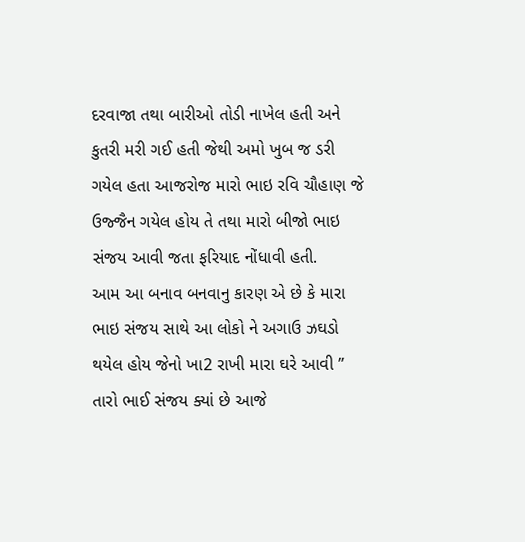દરવાજા તથા બારીઓ તોડી નાખેલ હતી અને કુતરી મરી ગઈ હતી જેથી અમો ખુબ જ ડરી ગયેલ હતા આજરોજ મારો ભાઇ રવિ ચૌહાણ જે ઉજ્જૈન ગયેલ હોય તે તથા મારો બીજો ભાઇ સંજય આવી જતા ફરિયાદ નોંધાવી હતી.
આમ આ બનાવ બનવાનુ કારણ એ છે કે મારા ભાઇ સંજય સાથે આ લોકો ને અગાઉ ઝઘડો થયેલ હોય જેનો ખા2 રાખી મારા ઘરે આવી ” તારો ભાઈ સંજય ક્યાં છે આજે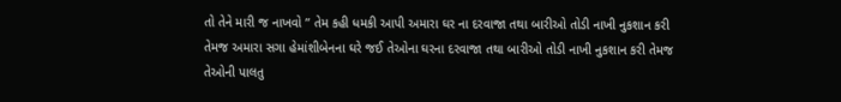તો તેને મારી જ નાખવો ” તેમ કહી ધમકી આપી અમારા ઘર ના દરવાજા તથા બારીઓ તોડી નાખી નુકશાન કરી તેમજ અમારા સગા હેમાંશીબેનના ઘરે જઈ તેઓના ઘરના દરવાજા તથા બારીઓ તોડી નાખી નુકશાન કરી તેમજ તેઓની પાલતુ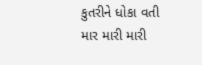કુતરીને ધોકા વતી માર મારી મારી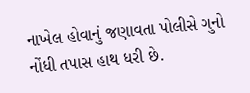નાખેલ હોવાનું જણાવતા પોલીસે ગુનો નોંધી તપાસ હાથ ધરી છે.